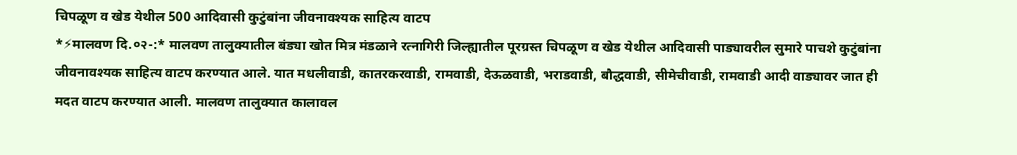चिपळूण व खेड येथील 500 आदिवासी कुटुंबांना जीवनावश्यक साहित्य वाटप
*⚡मालवण दि.०२-:* मालवण तालुक्यातील बंड्या खोत मित्र मंडळाने रत्नागिरी जिल्ह्यातील पूरग्रस्त चिपळूण व खेड येथील आदिवासी पाड्यावरील सुमारे पाचशे कुटुंबांना जीवनावश्यक साहित्य वाटप करण्यात आले. यात मधलीवाडी, कातरकरवाडी, रामवाडी, देऊळवाडी, भराडवाडी, बौद्धवाडी, सीमेचीवाडी, रामवाडी आदी वाड्यावर जात ही मदत वाटप करण्यात आली. मालवण तालुक्यात कालावल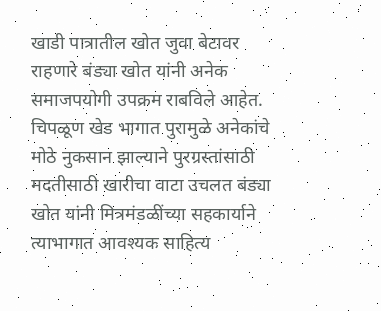खाडी पात्रातील खोत जुवा बेटावर राहणारे बंड्या खोत यांनी अनेक समाजपयोगी उपक्रम राबविले आहेत. चिपळूण खेड भागात पुरामुळे अनेकांचे मोठे नुकसान झाल्याने पुरग्रस्तांसाठी मदतीसाठी खारीचा वाटा उचलत बंड्या खोत यांनी मित्रमंडळींच्या सहकार्याने त्याभागात आवश्यक साहित्य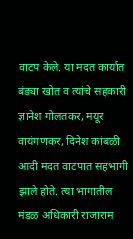वाटप केले. या मदत कार्यात बंड्या खोत व त्यांचे सहकारी ज्ञानेश गोलतकर, मयूर वायंगणकर, दिनेश कांबळी आदी मदत वाटपात सहभागी झाले होते. त्या भागातील मंडळ अधिकारी राजाराम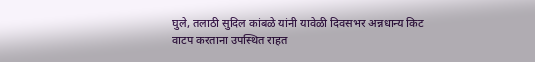घुले, तलाठी सुदिल कांबळे यांनी यावेळी दिवसभर अन्नधान्य किट वाटप करताना उपस्थित राहत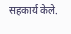सहकार्य केले.